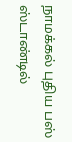நாமக்கல் புதிய பஸ் ஸ்டாண்டில்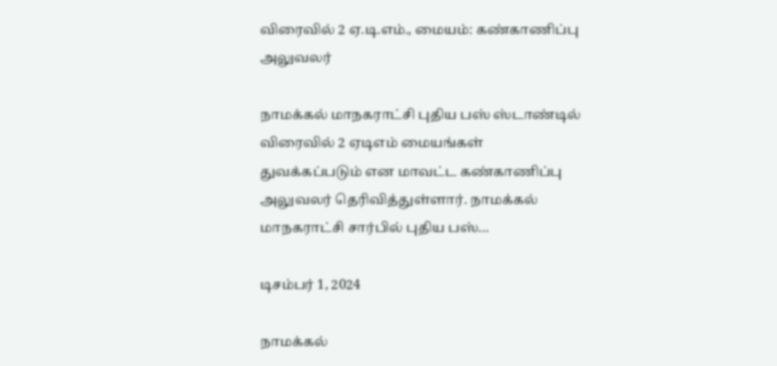விரைவில் 2 ஏ.டி.எம்., மையம்: கண்காணிப்பு அலுவலர்

நாமக்கல் மாநகராட்சி புதிய பஸ் ஸ்டாண்டில் விரைவில் 2 ஏடிஎம் மையங்கள் துவக்கப்படும் என மாவட்ட கண்காணிப்பு அலுவலர் தெரிவித்துள்ளார். நாமக்கல் மாநகராட்சி சார்பில் புதிய பஸ்…

டிசம்பர் 1, 2024

நாமக்கல்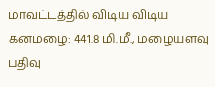மாவட்டத்தில் விடிய விடிய கனமழை: 441.8 மி.மீ., மழையளவு பதிவு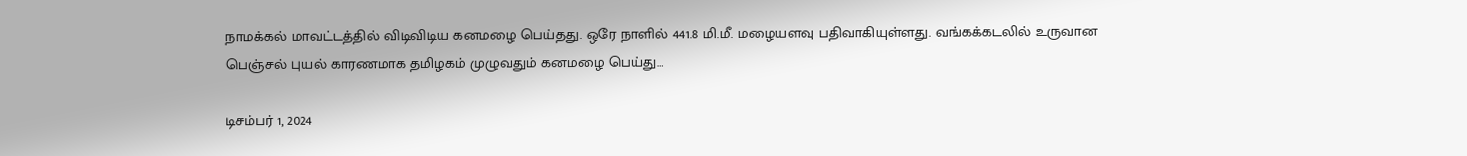நாமக்கல் மாவட்டத்தில் விடிவிடிய கனமழை பெய்தது. ஒரே நாளில் 441.8 மி.மீ. மழையளவு பதிவாகியுள்ளது. வங்கக்கடலில் உருவான பெஞ்சல் புயல் காரணமாக தமிழகம் முழுவதும் கனமழை பெய்து…

டிசம்பர் 1, 2024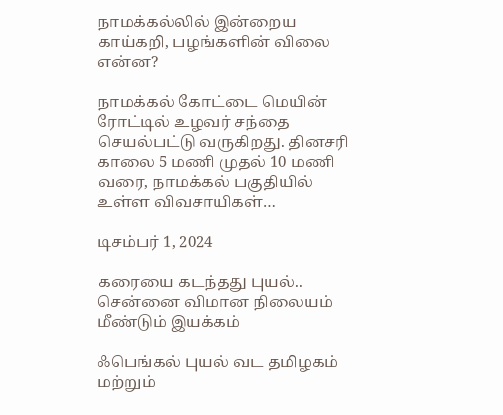நாமக்கல்லில் இன்றைய காய்கறி, பழங்களின் விலை என்ன?

நாமக்கல் கோட்டை மெயின் ரோட்டில் உழவர் சந்தை செயல்பட்டு வருகிறது. தினசரி காலை 5 மணி முதல் 10 மணி வரை, நாமக்கல் பகுதியில் உள்ள விவசாயிகள்…

டிசம்பர் 1, 2024

கரையை கடந்தது புயல்.. சென்னை விமான நிலையம் மீண்டும் இயக்கம்

ஃபெங்கல் புயல் வட தமிழகம் மற்றும்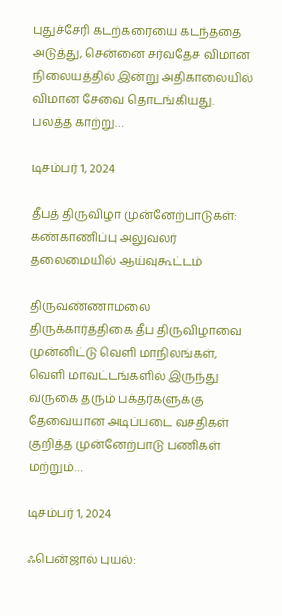புதுச்சேரி கடற்கரையை கடந்ததை அடுத்து, சென்னை சர்வதேச விமான நிலையத்தில் இன்று அதிகாலையில் விமான சேவை தொடங்கியது. பலத்த காற்று…

டிசம்பர் 1, 2024

தீபத் திருவிழா முன்னேற்பாடுகள்: கண்காணிப்பு அலுவலர் தலைமையில் ஆய்வுகூட்டம்

திருவண்ணாமலை திருக்கார்த்திகை தீப திருவிழாவை முன்னிட்டு வெளி மாநிலங்கள், வெளி மாவட்டங்களில் இருந்து வருகை தரும் பக்தர்களுக்கு தேவையான அடிப்படை வசதிகள் குறித்த முன்னேற்பாடு பணிகள் மற்றும்…

டிசம்பர் 1, 2024

ஃபென்ஜால் புயல்: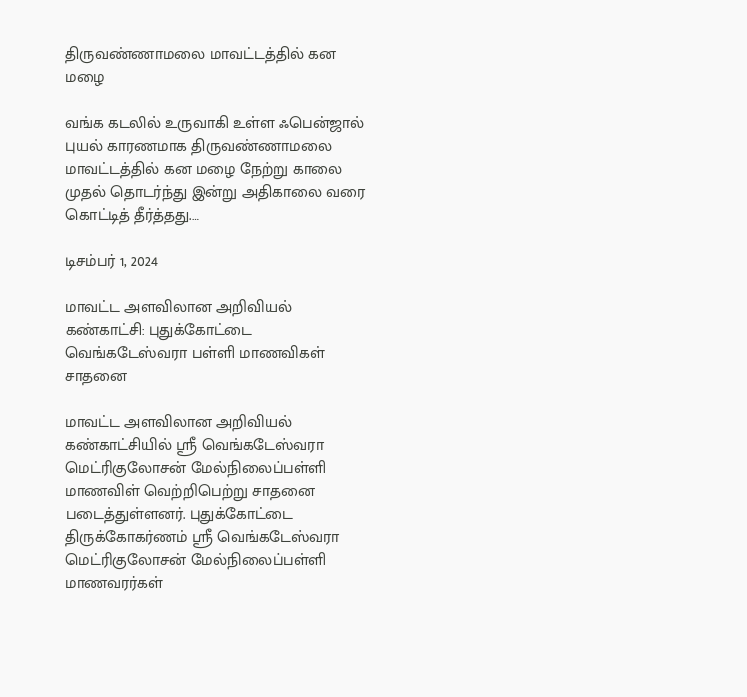திருவண்ணாமலை மாவட்டத்தில் கன மழை

வங்க கடலில் உருவாகி உள்ள ஃபென்ஜால் புயல் காரணமாக திருவண்ணாமலை மாவட்டத்தில் கன மழை நேற்று காலை முதல் தொடர்ந்து இன்று அதிகாலை வரை கொட்டித் தீர்த்தது.…

டிசம்பர் 1, 2024

மாவட்ட அளவிலான அறிவியல் கண்காட்சி: புதுக்கோட்டை வெங்கடேஸ்வரா பள்ளி மாணவிகள் சாதனை

மாவட்ட அளவிலான அறிவியல் கண்காட்சியில் ஸ்ரீ வெங்கடேஸ்வரா மெட்ரிகுலோசன் மேல்நிலைப்பள்ளி மாணவிள் வெற்றிபெற்று சாதனை படைத்துள்ளனர். புதுக்கோட்டை திருக்கோகர்ணம் ஸ்ரீ வெங்கடேஸ்வரா மெட்ரிகுலோசன் மேல்நிலைப்பள்ளி மாணவரர்கள்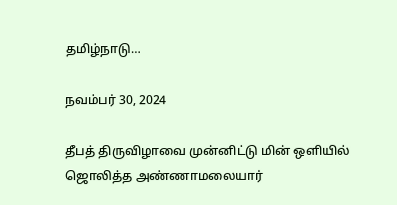தமிழ்நாடு…

நவம்பர் 30, 2024

தீபத் திருவிழாவை முன்னிட்டு மின் ஒளியில் ஜொலித்த அண்ணாமலையார்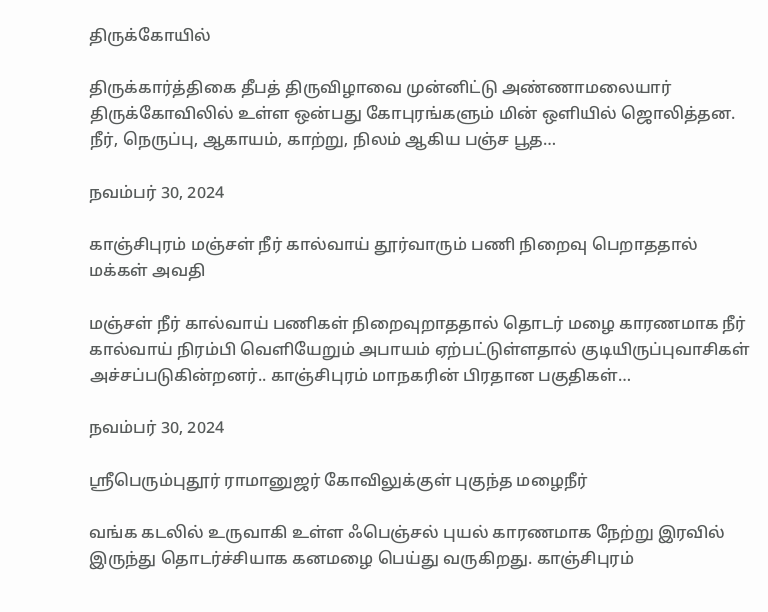திருக்கோயில்

திருக்கார்த்திகை தீபத் திருவிழாவை முன்னிட்டு அண்ணாமலையார் திருக்கோவிலில் உள்ள ஒன்பது கோபுரங்களும் மின் ஒளியில் ஜொலித்தன. நீர், நெருப்பு, ஆகாயம், காற்று, நிலம் ஆகிய பஞ்ச பூத…

நவம்பர் 30, 2024

காஞ்சிபுரம் மஞ்சள் நீர் கால்வாய் தூர்வாரும் பணி நிறைவு பெறாததால் மக்கள் அவதி

மஞ்சள் நீர் கால்வாய் பணிகள் நிறைவுறாததால் தொடர் மழை காரணமாக நீர் கால்வாய் நிரம்பி வெளியேறும் அபாயம் ஏற்பட்டுள்ளதால் குடியிருப்புவாசிகள் அச்சப்படுகின்றனர்.. காஞ்சிபுரம் மாநகரின் பிரதான பகுதிகள்…

நவம்பர் 30, 2024

ஸ்ரீபெரும்புதூர் ராமானுஜர் கோவிலுக்குள் புகுந்த மழைநீர்

வங்க கடலில் உருவாகி உள்ள ஃபெஞ்சல் புயல் காரணமாக நேற்று இரவில் இருந்து தொடர்ச்சியாக கனமழை பெய்து வருகிறது. காஞ்சிபுரம்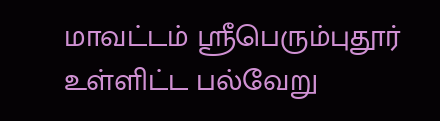மாவட்டம் ஸ்ரீபெரும்புதூர் உள்ளிட்ட பல்வேறு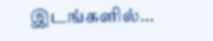இடங்களில்…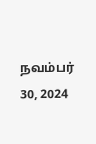நவம்பர் 30, 2024